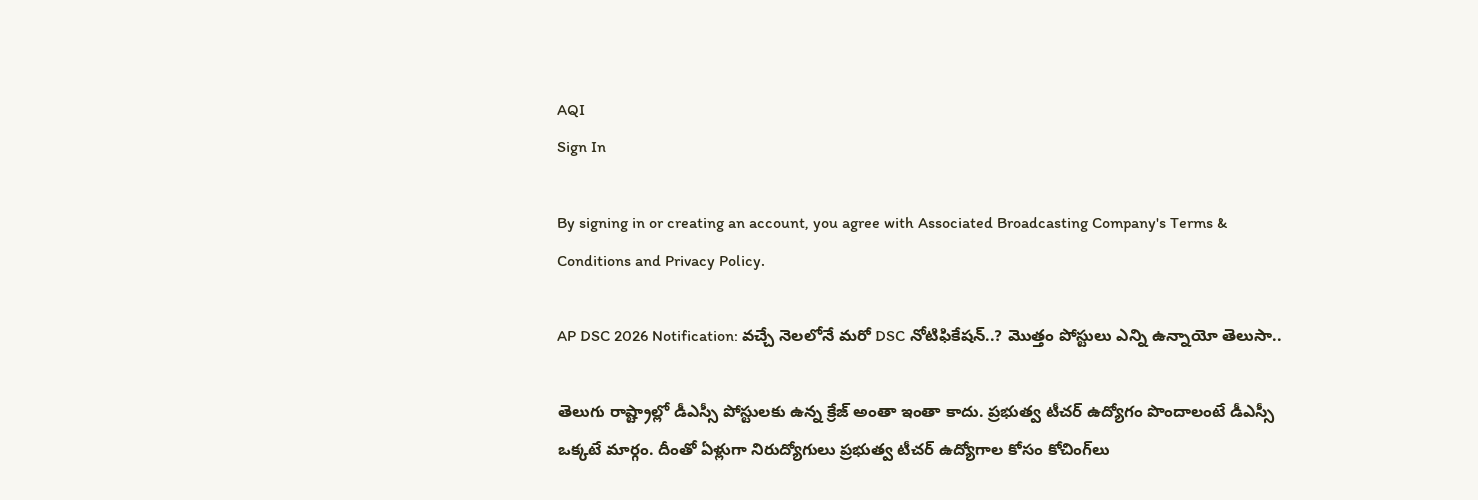AQI
Sign In

By signing in or creating an account, you agree with Associated Broadcasting Company's Terms & Conditions and Privacy Policy.

AP DSC 2026 Notification: వచ్చే నెలలోనే మరో DSC నోటిఫికేషన్..? మొత్తం పోస్టులు ఎన్ని ఉన్నాయో తెలుసా..

తెలుగు రాష్ట్రాల్లో డీఎస్సీ పోస్టులకు ఉన్న క్రేజ్ అంతా ఇంతా కాదు. ప్రభుత్వ టీచర్‌ ఉద్యోగం పొందాలంటే డీఎస్సీ ఒక్కటే మార్గం. దీంతో ఏళ్లుగా నిరుద్యోగులు ప్రభుత్వ టీచర్‌ ఉద్యోగాల కోసం కోచింగ్‌లు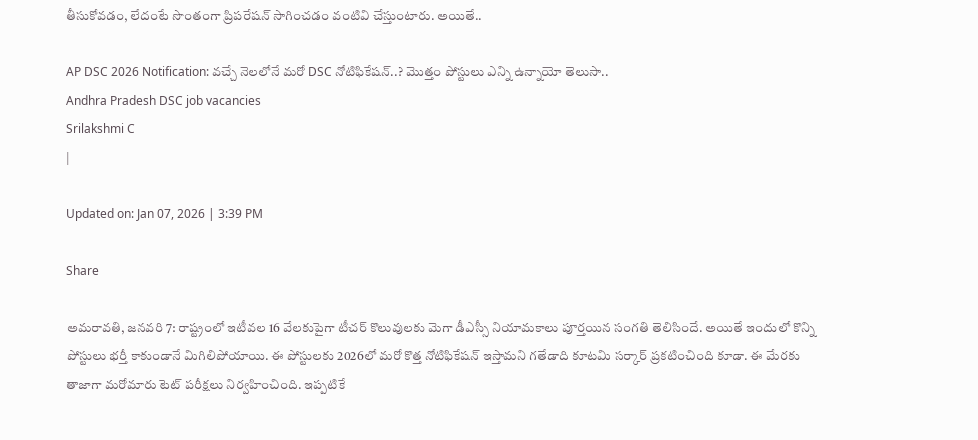తీసుకోవడం, లేదంటే సొంతంగా ప్రిపరేషన్‌ సాగించడం వంటివి చేస్తుంటారు. అయితే..

AP DSC 2026 Notification: వచ్చే నెలలోనే మరో DSC నోటిఫికేషన్..? మొత్తం పోస్టులు ఎన్ని ఉన్నాయో తెలుసా..
Andhra Pradesh DSC job vacancies
Srilakshmi C
|

Updated on: Jan 07, 2026 | 3:39 PM

Share

అమరావతి, జనవరి 7: రాష్ట్రంలో ఇటీవల 16 వేలకుపైగా టీచర్‌ కొలువులకు మెగా డీఎస్సీ నియామకాలు పూర్తయిన సంగతి తెలిసిందే. అయితే ఇందులో కొన్ని పోస్టులు భర్తీ కాకుండానే మిగిలిపోయాయి. ఈ పోస్టులకు 2026లో మరో కొత్త నోటిఫికేషన్ ఇస్తామని గతేడాది కూటమి సర్కార్‌ ప్రకటించింది కూడా. ఈ మేరకు తాజాగా మరోమారు టెట్‌ పరీక్షలు నిర్వహించింది. ఇప్పటికే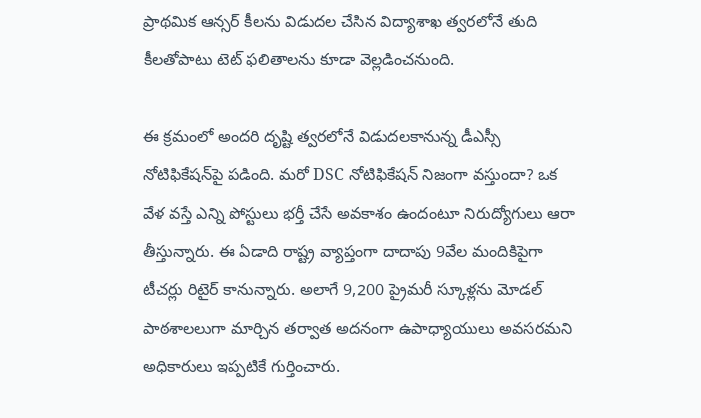ప్రాథమిక ఆన్సర్‌ కీలను విడుదల చేసిన విద్యాశాఖ త్వరలోనే తుది కీలతోపాటు టెట్ ఫలితాలను కూడా వెల్లడించనుంది.

ఈ క్రమంలో అందరి దృష్టి త్వరలోనే విడుదలకానున్న డీఎస్సీ నోటిఫికేషన్‌పై పడింది. మరో DSC నోటిఫికేషన్‌ నిజంగా వస్తుందా? ఒక వేళ వస్తే ఎన్ని పోస్టులు భర్తీ చేసే అవకాశం ఉందంటూ నిరుద్యోగులు ఆరా తీస్తున్నారు. ఈ ఏడాది రాష్ట్ర వ్యాప్తంగా దాదాపు 9వేల మందికిపైగా టీచర్లు రిటైర్ కానున్నారు. అలాగే 9,200 ప్రైమరీ స్కూళ్లను మోడల్‌ పాఠశాలలుగా మార్చిన తర్వాత అదనంగా ఉపాధ్యాయులు అవసరమని అధికారులు ఇప్పటికే గుర్తించారు.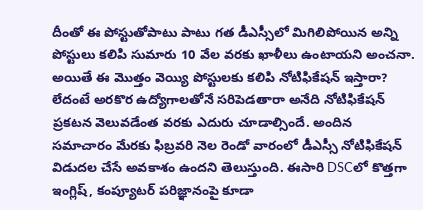దీంతో ఈ పోస్టుతోపాటు పాటు గత డీఎస్సీలో మిగిలిపోయిన అన్ని పోస్టులు కలిపి సుమారు 10 వేల వరకు ఖాళీలు ఉంటాయని అంచనా. అయితే ఈ మొత్తం వెయ్యి పోస్టులకు కలిపి నోటిఫికేషన్‌ ఇస్తారా? లేదంటే అరకొర ఉద్యోగాలతోనే సరిపెడతారా అనేది నోటిఫికేషన్‌ ప్రకటన వెలువడేంత వరకు ఎదురు చూడాల్సిందే. అందిన సమాచారం మేరకు ఫిబ్రవరి నెల రెండో వారంలో డీఎస్సీ నోటిఫికేషన్ విడుదల చేసే అవకాశం ఉందని తెలుస్తుంది. ఈసారి DSCలో కొత్తగా ఇంగ్లిష్, కంప్యూటర్‌ పరిజ్ఞానంపై కూడా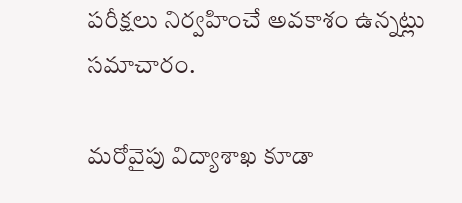పరీక్షలు నిర్వహించే అవకాశం ఉన్నట్లు సమాచారం.

మరోవైపు విద్యాశాఖ కూడా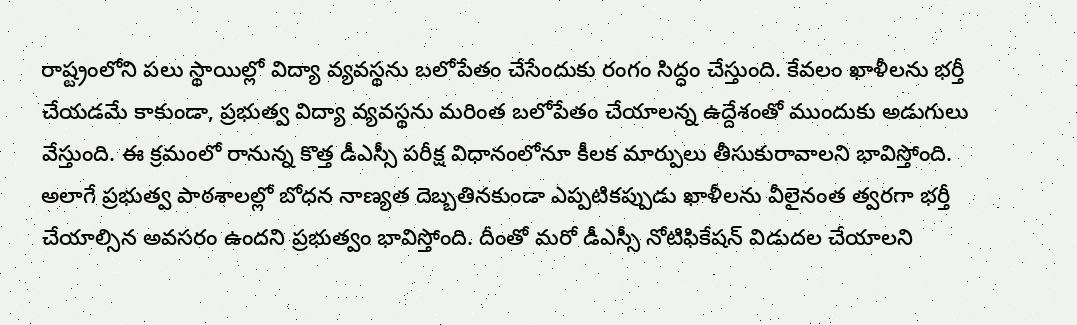రాష్ట్రంలోని పలు స్థాయిల్లో విద్యా వ్యవస్థను బలోపేతం చేసేందుకు రంగం సిద్ధం చేస్తుంది. కేవలం ఖాళీలను భర్తీ చేయడమే కాకుండా, ప్రభుత్వ విద్యా వ్యవస్థను మరింత బలోపేతం చేయాలన్న ఉద్దేశంతో ముందుకు అడుగులు వేస్తుంది. ఈ క్రమంలో రానున్న కొత్త డీఎస్సీ పరీక్ష విధానంలోనూ కీలక మార్పులు తీసుకురావాలని భావిస్తోంది. అలాగే ప్రభుత్వ పాఠశాలల్లో బోధన నాణ్యత దెబ్బతినకుండా ఎప్పటికప్పుడు ఖాళీలను వీలైనంత త్వరగా భర్తీ చేయాల్సిన అవసరం ఉందని ప్రభుత్వం భావిస్తోంది. దీంతో మరో డీఎస్సీ నోటిఫికేషన్ విడుదల చేయాలని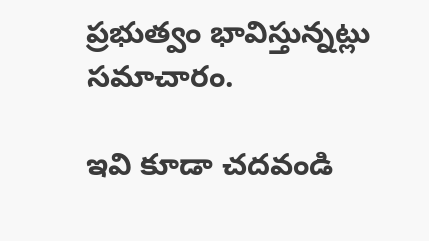ప్రభుత్వం భావిస్తున్నట్లు సమాచారం.

ఇవి కూడా చదవండి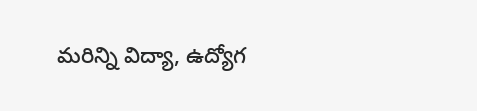మరిన్ని విద్యా, ఉద్యోగ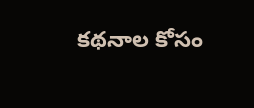కథనాల కోసం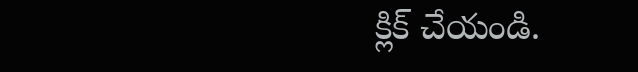క్లిక్‌ చేయండి.